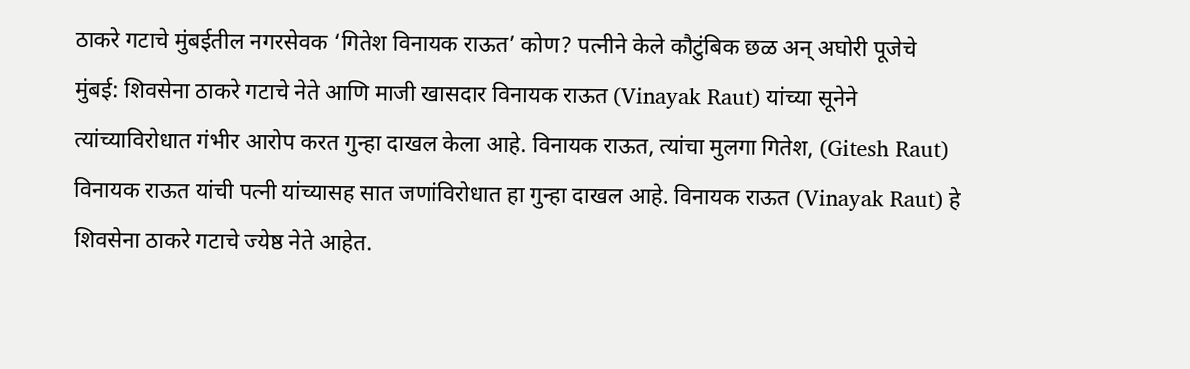ठाकरे गटाचे मुंबईतील नगरसेवक ‘गितेश विनायक राऊत’ कोण? पत्नीने केले कौटुंबिक छळ अन् अघोरी पूजेचे
मुंबई: शिवसेना ठाकरे गटाचे नेते आणि माजी खासदार विनायक राऊत (Vinayak Raut) यांच्या सूनेने त्यांच्याविरोधात गंभीर आरोप करत गुन्हा दाखल केला आहे. विनायक राऊत, त्यांचा मुलगा गितेश, (Gitesh Raut) विनायक राऊत यांची पत्नी यांच्यासह सात जणांविरोधात हा गुन्हा दाखल आहे. विनायक राऊत (Vinayak Raut) हे शिवसेना ठाकरे गटाचे ज्येष्ठ नेते आहेत.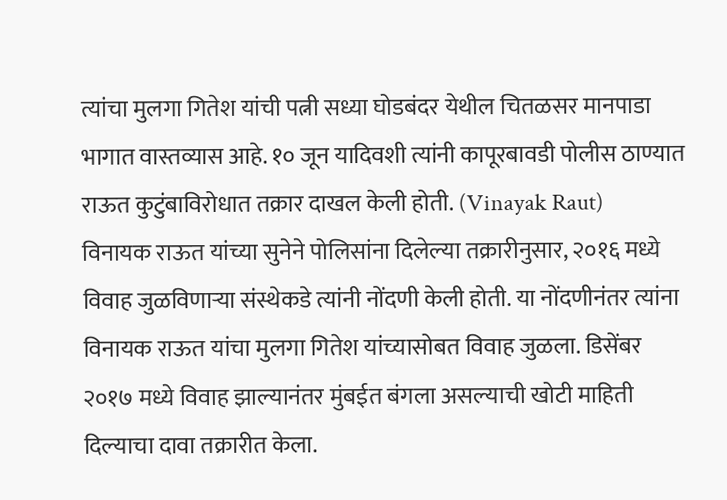त्यांचा मुलगा गितेश यांची पत्नी सध्या घोडबंदर येथील चितळसर मानपाडा भागात वास्तव्यास आहे. १० जून यादिवशी त्यांनी कापूरबावडी पोलीस ठाण्यात राऊत कुटुंबाविरोधात तक्रार दाखल केली होती. (Vinayak Raut)
विनायक राऊत यांच्या सुनेने पोलिसांना दिलेल्या तक्रारीनुसार, २०१६ मध्ये विवाह जुळविणाऱ्या संस्थेकडे त्यांनी नोंदणी केली होती. या नोंदणीनंतर त्यांना विनायक राऊत यांचा मुलगा गितेश यांच्यासोबत विवाह जुळला. डिसेंबर २०१७ मध्ये विवाह झाल्यानंतर मुंबईत बंगला असल्याची खोटी माहिती दिल्याचा दावा तक्रारीत केला.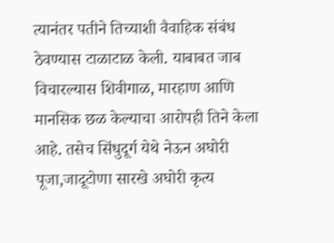त्यानंतर पतीने तिच्याशी वैवाहिक संबंध ठेवण्यास टाळाटाळ केली. याबाबत जाब विचारल्यास शिवीगाळ, मारहाण आणि मानसिक छळ केल्याचा आरोपही तिने केला आहे. तसेच सिंधुदूर्ग येथे नेऊन अघोरी पूजा,जादूटोणा सारखे अघोरी कृत्य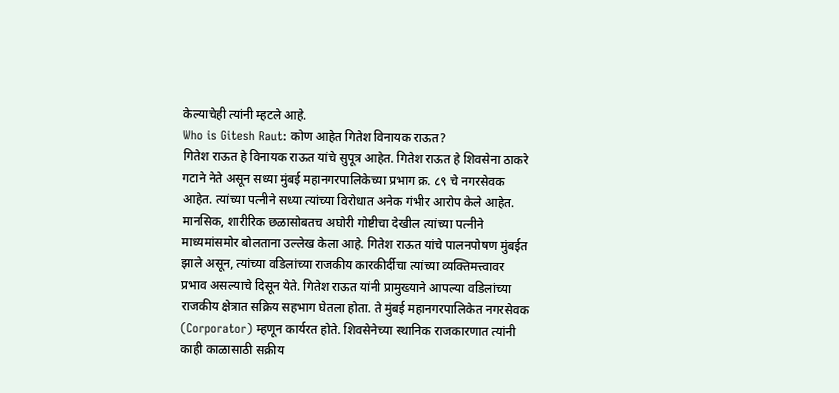केल्याचेही त्यांनी म्हटले आहे.
Who is Gitesh Raut: कोण आहेत गितेश विनायक राऊत?
गितेश राऊत हे विनायक राऊत यांचे सुपूत्र आहेत. गितेश राऊत हे शिवसेना ठाकरे गटाने नेते असून सध्या मुंबई महानगरपालिकेच्या प्रभाग क्र. ८९ चे नगरसेवक आहेत. त्यांच्या पत्नीने सध्या त्यांच्या विरोधात अनेक गंभीर आरोप केले आहेत. मानसिक, शारीरिक छळासोबतच अघोरी गोष्टीचा देखील त्यांच्या पत्नीने माध्यमांसमोर बोलताना उल्लेख केला आहे. गितेश राऊत यांचे पालनपोषण मुंबईत झाले असून, त्यांच्या वडिलांच्या राजकीय कारकीर्दीचा त्यांच्या व्यक्तिमत्त्वावर प्रभाव असल्याचे दिसून येते. गितेश राऊत यांनी प्रामुख्याने आपल्या वडिलांच्या राजकीय क्षेत्रात सक्रिय सहभाग घेतला होता. ते मुंबई महानगरपालिकेत नगरसेवक (Corporator) म्हणून कार्यरत होते. शिवसेनेच्या स्थानिक राजकारणात त्यांनी काही काळासाठी सक्रीय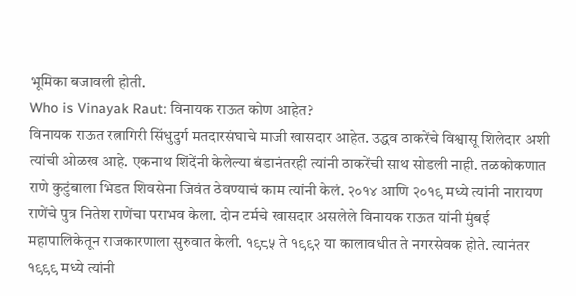भूमिका बजावली होती.
Who is Vinayak Raut: विनायक राऊत कोण आहेत?
विनायक राऊत रत्नागिरी सिंधुदुर्ग मतदारसंघाचे माजी खासदार आहेत. उद्धव ठाकरेंचे विश्वासू शिलेदार अशी त्यांची ओळख आहे. एकनाथ शिंदेंनी केलेल्या बंडानंतरही त्यांनी ठाकरेंची साथ सोडली नाही. तळकोकणात राणे कुटुंबाला भिडत शिवसेना जिवंत ठेवण्याचं काम त्यांनी केलं. २०१४ आणि २०१९ मध्ये त्यांनी नारायण राणेंचे पुत्र नितेश राणेंचा पराभव केला. दोन टर्मचे खासदार असलेले विनायक राऊत यांनी मुंबई महापालिकेतून राजकारणाला सुरुवात केली. १९८५ ते १९९२ या कालावधीत ते नगरसेवक होते. त्यानंतर १९९९ मध्ये त्यांनी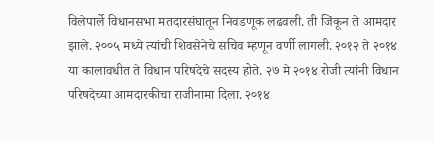विलेपार्ले विधानसभा मतदारसंघातून निवडणूक लढवली. ती जिंकून ते आमदार झाले. २००५ मध्ये त्यांची शिवसेनेचे सचिव म्हणून वर्णी लागली. २०१२ ते २०१४ या कालावधीत ते विधान परिषदेचे सदस्य होते. २७ मे २०१४ रोजी त्यांनी विधान परिषदेच्या आमदारकीचा राजीनामा दिला. २०१४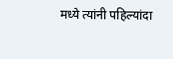मध्ये त्यांनी पहिल्यांदा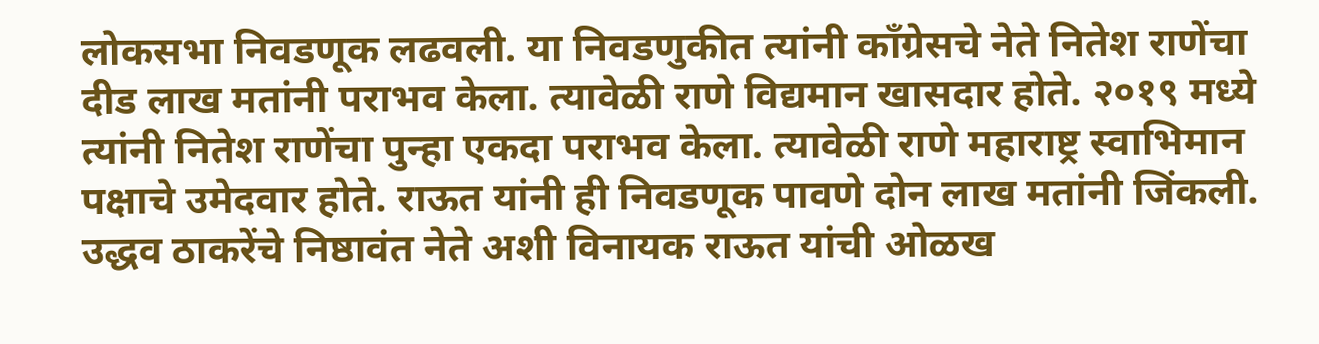लोकसभा निवडणूक लढवली. या निवडणुकीत त्यांनी काँग्रेसचे नेते नितेश राणेंचा दीड लाख मतांनी पराभव केला. त्यावेळी राणे विद्यमान खासदार होते. २०१९ मध्ये त्यांनी नितेश राणेंचा पुन्हा एकदा पराभव केला. त्यावेळी राणे महाराष्ट्र स्वाभिमान पक्षाचे उमेदवार होते. राऊत यांनी ही निवडणूक पावणे दोन लाख मतांनी जिंकली.
उद्धव ठाकरेंचे निष्ठावंत नेते अशी विनायक राऊत यांची ओळख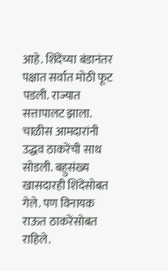आहे. शिंदेंच्या बंडानंतर पक्षात सर्वात मोठी फूट पडली. राज्यात सत्तापालट झाला. चाळीस आमदारांनी उद्धव ठाकरेंची साथ सोडली. बहुसंख्य खासदारही शिंदेंसोबत गेले. पण विनायक राऊत ठाकरेंसोबत राहिले.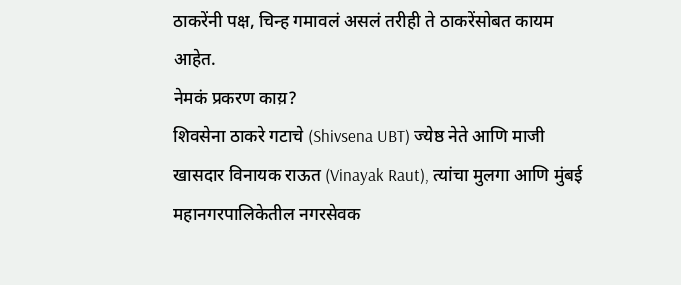ठाकरेंनी पक्ष, चिन्ह गमावलं असलं तरीही ते ठाकरेंसोबत कायम आहेत.
नेमकं प्रकरण काय़?
शिवसेना ठाकरे गटाचे (Shivsena UBT) ज्येष्ठ नेते आणि माजी खासदार विनायक राऊत (Vinayak Raut), त्यांचा मुलगा आणि मुंबई महानगरपालिकेतील नगरसेवक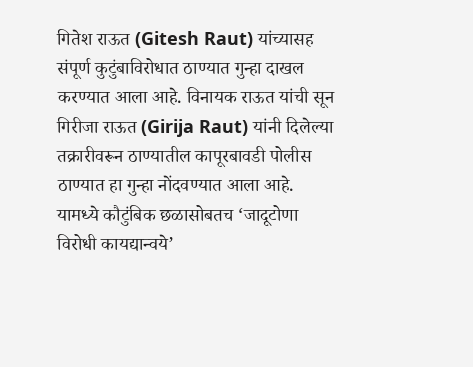गितेश राऊत (Gitesh Raut) यांच्यासह संपूर्ण कुटुंबाविरोधात ठाण्यात गुन्हा दाखल करण्यात आला आहे. विनायक राऊत यांची सून गिरीजा राऊत (Girija Raut) यांनी दिलेल्या तक्रारीवरून ठाण्यातील कापूरबावडी पोलीस ठाण्यात हा गुन्हा नोंदवण्यात आला आहे. यामध्ये कौटुंबिक छळासोबतच ‘जादूटोणा विरोधी कायद्यान्वये’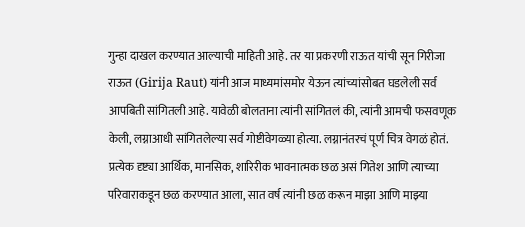गुन्हा दाखल करण्यात आल्याची माहिती आहे. तर या प्रकरणी राऊत यांची सून गिरीजा राऊत (Girija Raut) यांनी आज माध्यमांसमोर येऊन त्यांच्यांसोबत घडलेली सर्व आपबिती सांगितली आहे. यावेळी बोलताना त्यांनी सांगितलं की, त्यांनी आमची फसवणूक केली, लग्नाआधी सांगितलेल्या सर्व गोष्टीवेगळ्या होत्या. लग्नानंतरचं पूर्ण चित्र वेगळं होतं. प्रत्येक दृष्ट्या आर्थिक, मानसिक, शारिरीक भावनात्मक छळ असं गितेश आणि त्याच्या परिवाराकडून छळ करण्यात आला, सात वर्ष त्यांनी छळ करून माझा आणि माझ्या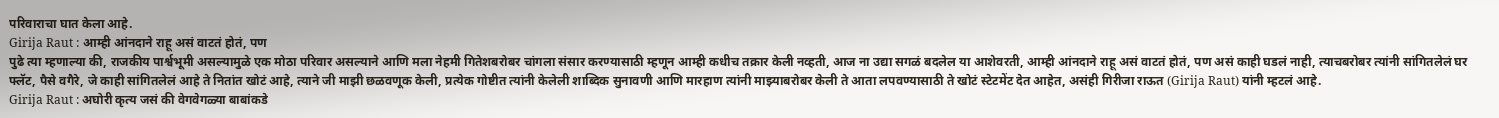परिवाराचा घात केला आहे.
Girija Raut : आम्ही आंनदाने राहू असं वाटतं होतं, पण
पुढे त्या म्हणाल्या की, राजकीय पार्श्वभूमी असल्यामुळे एक मोठा परिवार असल्याने आणि मला नेहमी गितेशबरोबर चांगला संसार करण्यासाठी म्हणून आम्ही कधीच तक्रार केली नव्हती, आज ना उद्या सगळं बदलेल या आशेवरती, आम्ही आंनदाने राहू असं वाटतं होतं, पण असं काही घडलं नाही, त्याचबरोबर त्यांनी सांगितलेलं घर फ्लॅट, पैसे वगैरे, जे काही सांगितलेलं आहे ते नितांत खोटं आहे, त्याने जी माझी छळवणूक केली, प्रत्येक गोष्टीत त्यांनी केलेली शाब्दिक सुनावणी आणि मारहाण त्यांनी माझ्याबरोबर केली ते आता लपवण्यासाठी ते खोटं स्टेटमेंट देत आहेत, असंही गिरीजा राऊत (Girija Raut) यांनी म्हटलं आहे.
Girija Raut : अघोरी कृत्य जसं की वेगवेगळ्या बाबांकडे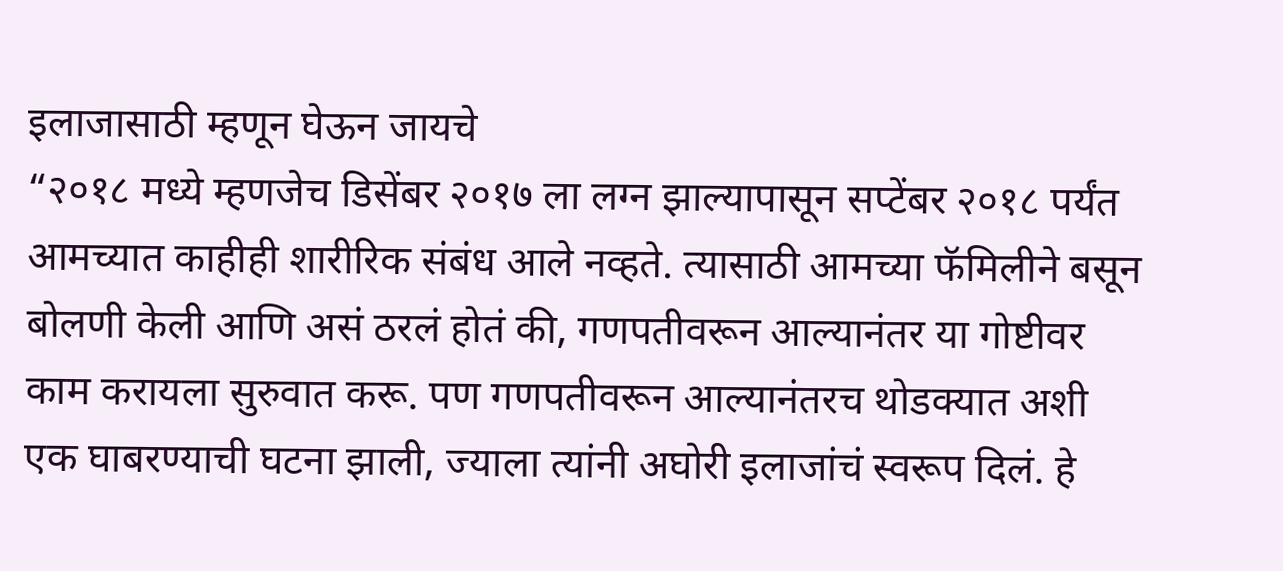इलाजासाठी म्हणून घेऊन जायचे
“२०१८ मध्ये म्हणजेच डिसेंबर २०१७ ला लग्न झाल्यापासून सप्टेंबर २०१८ पर्यंत आमच्यात काहीही शारीरिक संबंध आले नव्हते. त्यासाठी आमच्या फॅमिलीने बसून बोलणी केली आणि असं ठरलं होतं की, गणपतीवरून आल्यानंतर या गोष्टीवर काम करायला सुरुवात करू. पण गणपतीवरून आल्यानंतरच थोडक्यात अशी एक घाबरण्याची घटना झाली, ज्याला त्यांनी अघोरी इलाजांचं स्वरूप दिलं. हे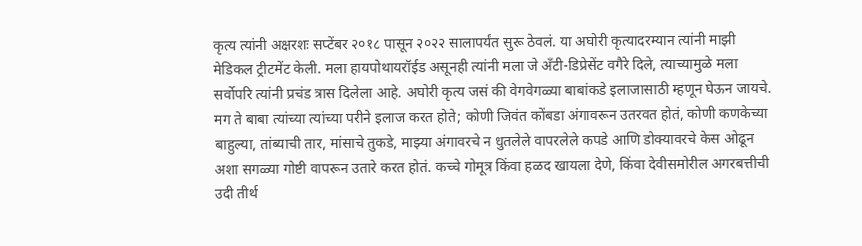कृत्य त्यांनी अक्षरशः सप्टेंबर २०१८ पासून २०२२ सालापर्यंत सुरू ठेवलं. या अघोरी कृत्यादरम्यान त्यांनी माझी मेडिकल ट्रीटमेंट केली. मला हायपोथायरॉईड असूनही त्यांनी मला जे अँटी-डिप्रेसेंट वगैरे दिले, त्याच्यामुळे मला सर्वोपरि त्यांनी प्रचंड त्रास दिलेला आहे. अघोरी कृत्य जसं की वेगवेगळ्या बाबांकडे इलाजासाठी म्हणून घेऊन जायचे. मग ते बाबा त्यांच्या त्यांच्या परीने इलाज करत होते; कोणी जिवंत कोंबडा अंगावरून उतरवत होतं, कोणी कणकेच्या बाहुल्या, तांब्याची तार, मांसाचे तुकडे, माझ्या अंगावरचे न धुतलेले वापरलेले कपडे आणि डोक्यावरचे केस ओढून अशा सगळ्या गोष्टी वापरून उतारे करत होतं. कच्चे गोमूत्र किंवा हळद खायला देणे, किंवा देवीसमोरील अगरबत्तीची उदी तीर्थ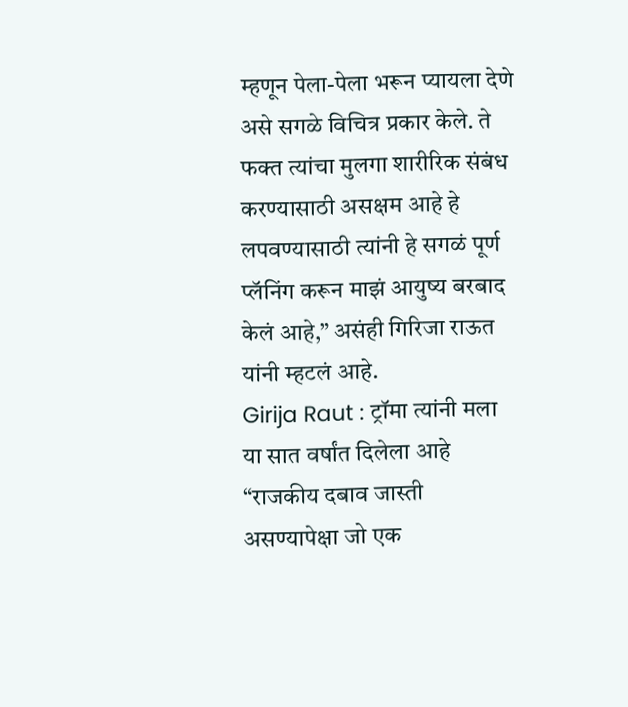म्हणून पेला-पेला भरून प्यायला देणे असे सगळे विचित्र प्रकार केले. ते फक्त त्यांचा मुलगा शारीरिक संबंध करण्यासाठी असक्षम आहे हे लपवण्यासाठी त्यांनी हे सगळं पूर्ण प्लॅनिंग करून माझं आयुष्य बरबाद केलं आहे,” असंही गिरिजा राऊत यांनी म्हटलं आहे.
Girija Raut : ट्रॉमा त्यांनी मला या सात वर्षांत दिलेला आहे
“राजकीय दबाव जास्ती असण्यापेक्षा जो एक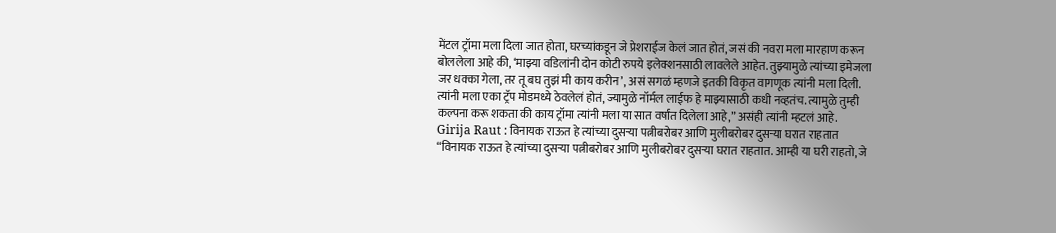मेंटल ट्रॉमा मला दिला जात होता, घरच्यांकडून जे प्रेशराईज केलं जात होतं, जसं की नवरा मला मारहाण करून बोललेला आहे की, ‘माझ्या वडिलांनी दोन कोटी रुपये इलेक्शनसाठी लावलेले आहेत. तुझ्यामुळे त्यांच्या इमेजला जर धक्का गेला, तर तू बघ तुझं मी काय करीन’, असं सगळं म्हणजे इतकी विकृत वागणूक त्यांनी मला दिली. त्यांनी मला एका ट्रॅप मोडमध्ये ठेवलेलं होतं, ज्यामुळे नॉर्मल लाईफ हे माझ्यासाठी कधी नव्हतंच. त्यामुळे तुम्ही कल्पना करू शकता की काय ट्रॉमा त्यांनी मला या सात वर्षांत दिलेला आहे,” असंही त्यांनी म्हटलं आहे.
Girija Raut : विनायक राऊत हे त्यांच्या दुसऱ्या पत्नीबरोबर आणि मुलीबरोबर दुसऱ्या घरात राहतात
“विनायक राऊत हे त्यांच्या दुसऱ्या पत्नीबरोबर आणि मुलीबरोबर दुसऱ्या घरात राहतात. आम्ही या घरी राहतो, जे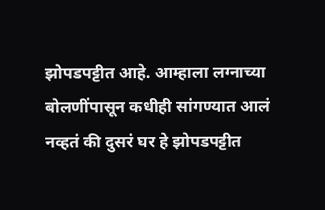झोपडपट्टीत आहे. आम्हाला लग्नाच्या बोलणींपासून कधीही सांगण्यात आलं नव्हतं की दुसरं घर हे झोपडपट्टीत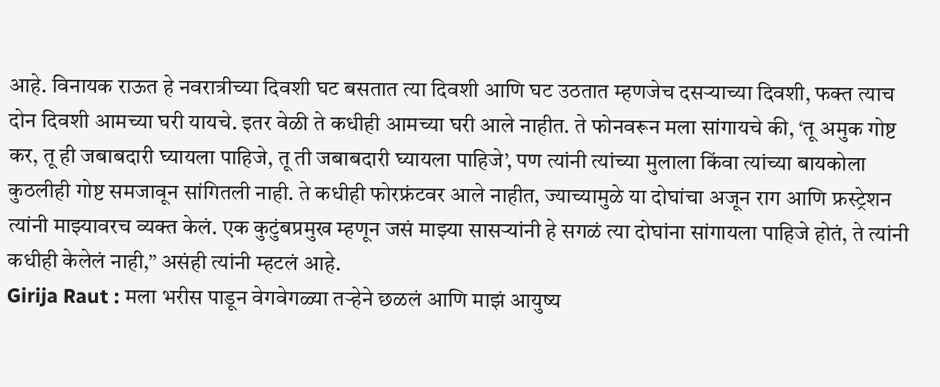आहे. विनायक राऊत हे नवरात्रीच्या दिवशी घट बसतात त्या दिवशी आणि घट उठतात म्हणजेच दसऱ्याच्या दिवशी, फक्त त्याच दोन दिवशी आमच्या घरी यायचे. इतर वेळी ते कधीही आमच्या घरी आले नाहीत. ते फोनवरून मला सांगायचे की, ‘तू अमुक गोष्ट कर, तू ही जबाबदारी घ्यायला पाहिजे, तू ती जबाबदारी घ्यायला पाहिजे’, पण त्यांनी त्यांच्या मुलाला किंवा त्यांच्या बायकोला कुठलीही गोष्ट समजावून सांगितली नाही. ते कधीही फोरफ्रंटवर आले नाहीत, ज्याच्यामुळे या दोघांचा अजून राग आणि फ्रस्ट्रेशन त्यांनी माझ्यावरच व्यक्त केलं. एक कुटुंबप्रमुख म्हणून जसं माझ्या सासऱ्यांनी हे सगळं त्या दोघांना सांगायला पाहिजे होतं, ते त्यांनी कधीही केलेलं नाही,” असंही त्यांनी म्हटलं आहे.
Girija Raut : मला भरीस पाडून वेगवेगळ्या तऱ्हेने छळलं आणि माझं आयुष्य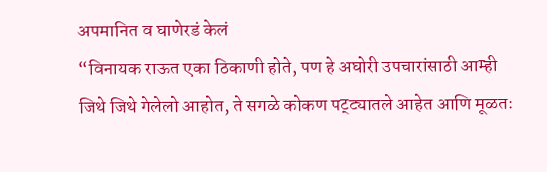अपमानित व घाणेरडं केलं
“विनायक राऊत एका ठिकाणी होते, पण हे अघोरी उपचारांसाठी आम्ही जिथे जिथे गेलेलो आहोत, ते सगळे कोकण पट्ट्यातले आहेत आणि मूळतः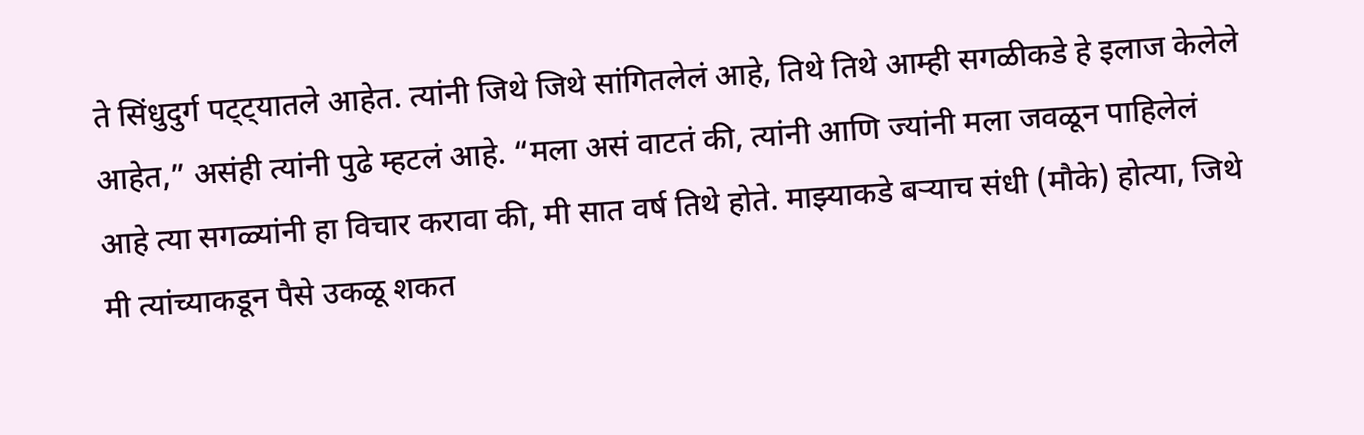ते सिंधुदुर्ग पट्ट्यातले आहेत. त्यांनी जिथे जिथे सांगितलेलं आहे, तिथे तिथे आम्ही सगळीकडे हे इलाज केलेले आहेत,” असंही त्यांनी पुढे म्हटलं आहे. “मला असं वाटतं की, त्यांनी आणि ज्यांनी मला जवळून पाहिलेलं आहे त्या सगळ्यांनी हा विचार करावा की, मी सात वर्ष तिथे होते. माझ्याकडे बऱ्याच संधी (मौके) होत्या, जिथे मी त्यांच्याकडून पैसे उकळू शकत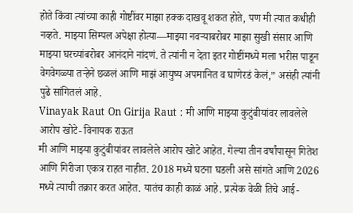होते किंवा त्यांच्या काही गोष्टींवर माझा हक्क दाखवू शकत होते, पण मी त्यात कधीही नव्हते. माझ्या सिम्पल अपेक्षा होत्या—माझ्या नवऱ्याबरोबर माझा सुखी संसार आणि माझ्या घरच्यांबरोबर आनंदाने नांदणं. ते त्यांनी न देता इतर गोष्टींमध्ये मला भरीस पाडून वेगवेगळ्या तऱ्हेने छळलं आणि माझं आयुष्य अपमानित व घाणेरडं केलं,” असंही त्यांनी पुढे सांगितलं आहे.
Vinayak Raut On Girija Raut : मी आणि माझ्या कुटुंबीयांवर लावलेले आरोप खोटे- विनायक राऊत
मी आणि माझ्या कुटुंबीयांवर लावलेले आरोप खोटे आहेत. गेल्या तीन वर्षांपासून गितेश आणि गिरीजा एकत्र राहत नाहीत. 2018 मध्ये घटना घडली असे सांगते आणि 2026 मध्ये त्याची तक्रार करत आहेत. यातंच काही काळं आहे. प्रत्येक वेळी तिचे आई-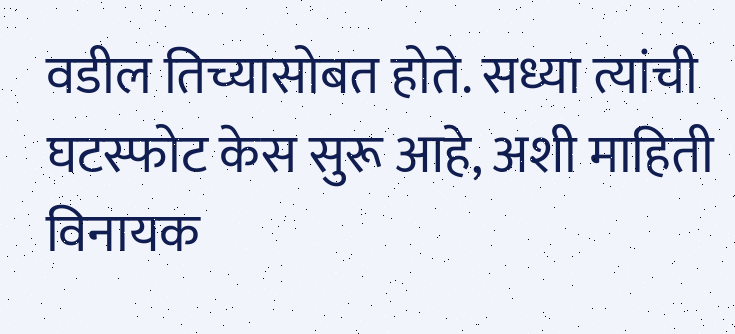वडील तिच्यासोबत होते. सध्या त्यांची घटस्फोट केस सुरू आहे, अशी माहिती विनायक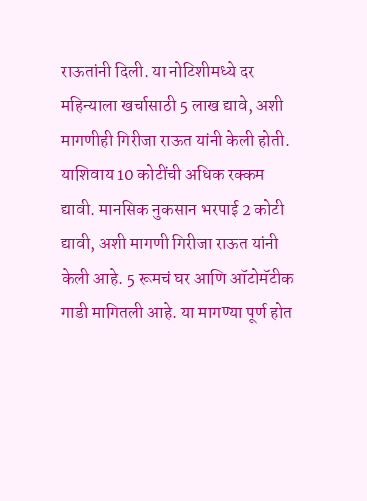राऊतांनी दिली. या नोटिशीमध्ये दर महिन्याला खर्चासाठी 5 लाख द्यावे, अशी मागणीही गिरीजा राऊत यांनी केली होती. याशिवाय 10 कोटींची अधिक रक्कम द्यावी. मानसिक नुकसान भरपाई 2 कोटी द्यावी, अशी मागणी गिरीजा राऊत यांनी केली आहे. 5 रूमचं घर आणि ऑटोमॅटीक गाडी मागितली आहे. या मागण्या पूर्ण होत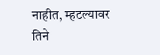नाहीत, म्हटल्यावर तिने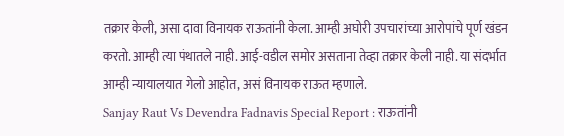तक्रार केली, असा दावा विनायक राऊतांनी केला. आम्ही अघोरी उपचारांच्या आरोपांचे पूर्ण खंडन करतो. आम्ही त्या पंथातले नाही. आई-वडील समोर असताना तेव्हा तक्रार केली नाही. या संदर्भात आम्ही न्यायालयात गेलो आहोत, असं विनायक राऊत म्हणाले.
Sanjay Raut Vs Devendra Fadnavis Special Report : राऊतांनी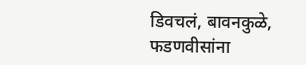डिवचलं, बावनकुळे, फडणवीसांना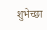शुभेच्छा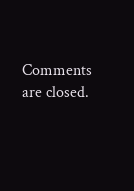Comments are closed.